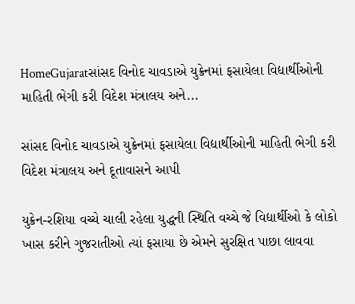HomeGujaratસાંસદ વિનોદ ચાવડાએ યુક્રેનમાં ફસાયેલા વિદ્યાર્થીઓની માહિતી ભેગી કરી વિદેશ મંત્રાલય અને...

સાંસદ વિનોદ ચાવડાએ યુક્રેનમાં ફસાયેલા વિદ્યાર્થીઓની માહિતી ભેગી કરી વિદેશ મંત્રાલય અને દૂતાવાસને આપી

યુક્રેન-રશિયા વચ્ચે ચાલી રહેલા યુદ્ધની સ્થિતિ વચ્ચે જે વિદ્યાર્થીઓ કે લોકો ખાસ કરીને ગુજરાતીઓ ત્યાં ફસાયા છે એમને સુરક્ષિત પાછા લાવવા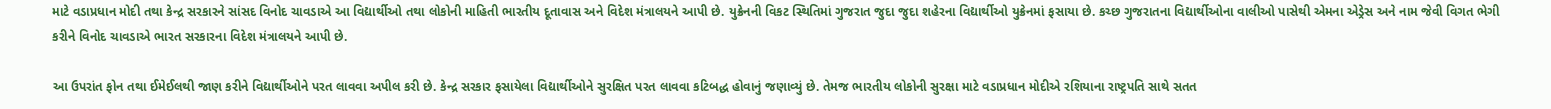માટે વડાપ્રધાન મોદી તથા કેન્દ્ર સરકારને સાંસદ વિનોદ ચાવડાએ આ વિદ્યાર્થીઓ તથા લોકોની માહિતી ભારતીય દૂતાવાસ અને વિદેશ મંત્રાલયને આપી છે. યુક્રેનની વિકટ સ્થિતિમાં ગુજરાત જુદા જુદા શહેરના વિદ્યાર્થીઓ યુક્રેનમાં ફસાયા છે. કચ્છ ગુજરાતના વિદ્યાર્થીઓના વાલીઓ પાસેથી એમના એડ્રેસ અને નામ જેવી વિગત ભેગી કરીને વિનોદ ચાવડાએ ભારત સરકારના વિદેશ મંત્રાલયને આપી છે.

આ ઉપરાંત ફોન તથા ઈમેઈલથી જાણ કરીને વિદ્યાર્થીઓને પરત લાવવા અપીલ કરી છે. કેન્દ્ર સરકાર ફસાયેલા વિદ્યાર્થીઓને સુરક્ષિત પરત લાવવા કટિબદ્ધ હોવાનું જણાવ્યું છે. તેમજ ભારતીય લોકોની સુરક્ષા માટે વડાપ્રધાન મોદીએ રશિયાના રાષ્ટ્રપતિ સાથે સતત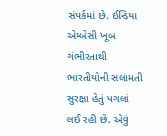સંપર્કમાં છે. ઈન્ડિયા એમ્બેસી ખૂબ ગંભીરતાથી ભારતીયોની સલામતી સુરક્ષા હેતું પગલાં લઈ રહી છે. એવું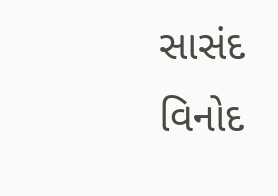સાસંદ વિનોદ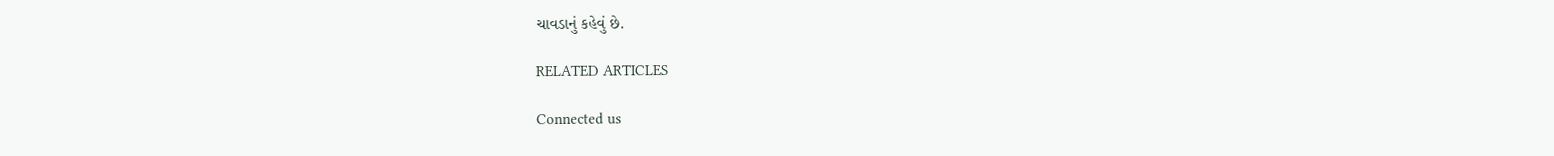ચાવડાનું કહેવું છે.

RELATED ARTICLES

Connected us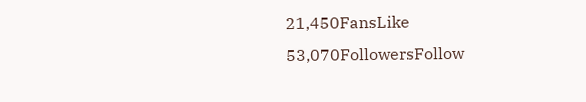21,450FansLike
53,070FollowersFollow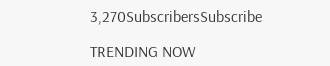3,270SubscribersSubscribe

TRENDING NOW